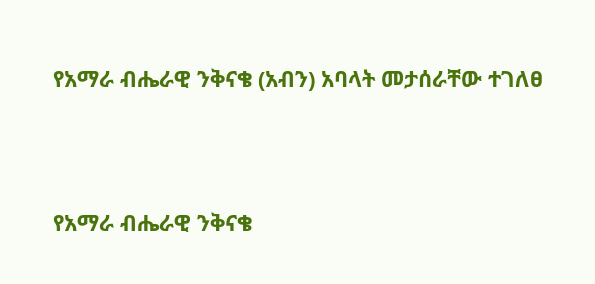የአማራ ብሔራዊ ንቅናቄ (አብን) አባላት መታሰራቸው ተገለፀ



የአማራ ብሔራዊ ንቅናቄ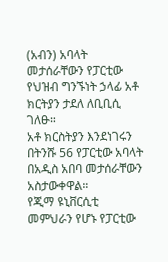(አብን) አባላት መታሰራቸውን የፓርቲው የህዝብ ግንኙነት ኃላፊ አቶ ክርትያን ታደለ ለቢቢሲ ገለፁ።
አቶ ክርስትያን እንደነገሩን በትንሹ 56 የፓርቲው አባላት በአዲስ አበባ መታሰራቸውን አስታውቀዋል።
የጂማ ዩኒቨርሲቲ መምህራን የሆኑ የፓርቲው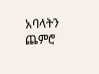አባላትን ጨምሮ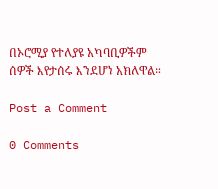በኦሮሚያ የተለያዩ አካባቢዎችም ሰዎች እየታሰሩ እንደሆነ አክለዋል።

Post a Comment

0 Comments